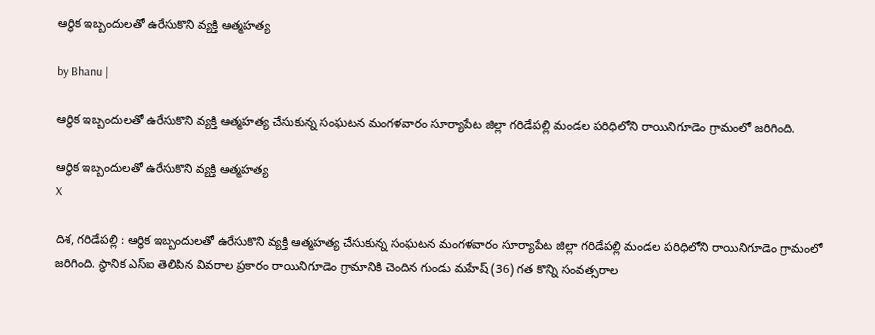ఆర్థిక ఇబ్బందులతో ఉరేసుకొని వ్యక్తి ఆత్మహత్య

by Bhanu |

ఆర్థిక ఇబ్బందులతో ఉరేసుకొని వ్యక్తి ఆత్మహత్య చేసుకున్న సంఘటన మంగళవారం సూర్యాపేట జిల్లా గరిడేపల్లి మండల పరిధిలోని రాయినిగూడెం గ్రామంలో జరిగింది.

ఆర్థిక ఇబ్బందులతో ఉరేసుకొని వ్యక్తి ఆత్మహత్య
X

దిశ, గరిడేపల్లి : ఆర్థిక ఇబ్బందులతో ఉరేసుకొని వ్యక్తి ఆత్మహత్య చేసుకున్న సంఘటన మంగళవారం సూర్యాపేట జిల్లా గరిడేపల్లి మండల పరిధిలోని రాయినిగూడెం గ్రామంలో జరిగింది. స్థానిక ఎస్ఐ తెలిపిన వివరాల ప్రకారం రాయినిగూడెం గ్రామానికి చెందిన గుండు మహేష్ (36) గత కొన్ని సంవత్సరాల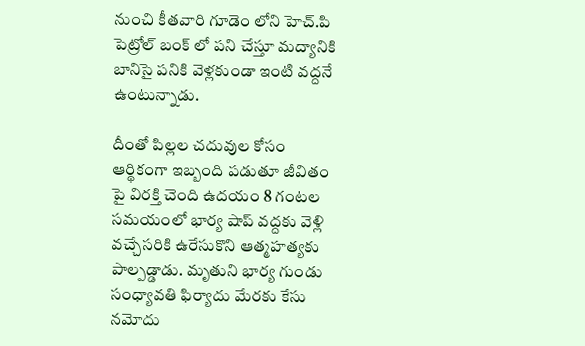నుంచి కీతవారి గూడెం లోని హెచ్.పి పెట్రోల్ బంక్ లో పని చేస్తూ మద్యానికి బానిసై పనికి వెళ్లకుండా ఇంటి వద్దనే ఉంటున్నాడు.

దీంతో పిల్లల చదువుల కోసం ఆర్థికంగా ఇబ్బంది పడుతూ జీవితం పై విరక్తి చెంది ఉదయం 8 గంటల సమయంలో భార్య షాప్ వద్దకు వెళ్లి వచ్చేసరికి ఉరేసుకొని ఆత్మహత్యకు పాల్పడ్డాడు. మృతుని భార్య గుండు సంధ్యావతి ఫిర్యాదు మేరకు కేసు నమోదు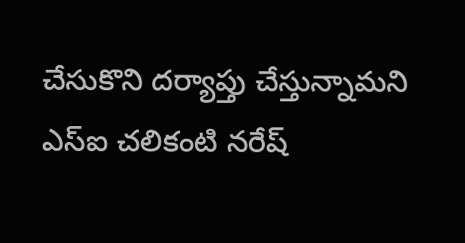చేసుకొని దర్యాప్తు చేస్తున్నామని ఎస్ఐ చలికంటి నరేష్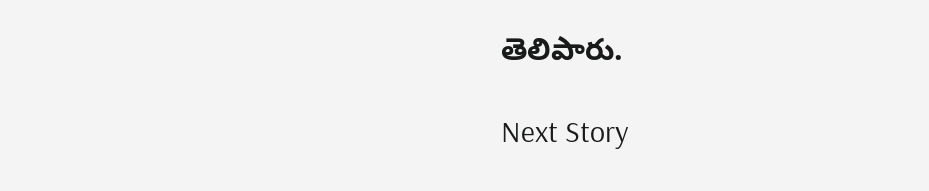తెలిపారు.

Next Story